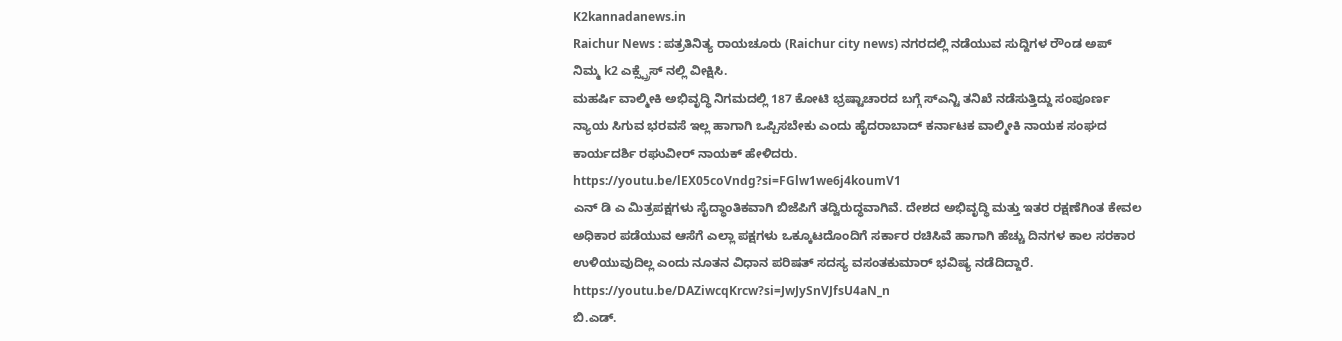K2kannadanews.in
Raichur News : ಪತ್ರತಿನಿತ್ಯ ರಾಯಚೂರು (Raichur city news) ನಗರದಲ್ಲಿ ನಡೆಯುವ ಸುದ್ದಿಗಳ ರೌಂಡ ಅಪ್ ನಿಮ್ಮ k2 ಎಕ್ಸ್ಪ್ರೆಸ್ ನಲ್ಲಿ ವೀಕ್ಷಿಸಿ.
ಮಹರ್ಷಿ ವಾಲ್ಮೀಕಿ ಅಭಿವೃದ್ಧಿ ನಿಗಮದಲ್ಲಿ 187 ಕೋಟಿ ಭ್ರಷ್ಟಾಚಾರದ ಬಗ್ಗೆ ಸ್ಎನ್ಟಿ ತನಿಖೆ ನಡೆಸುತ್ತಿದ್ದು ಸಂಪೂರ್ಣ ನ್ಯಾಯ ಸಿಗುವ ಭರವಸೆ ಇಲ್ಲ ಹಾಗಾಗಿ ಒಪ್ಪಿಸಬೇಕು ಎಂದು ಹೈದರಾಬಾದ್ ಕರ್ನಾಟಕ ವಾಲ್ಮೀಕಿ ನಾಯಕ ಸಂಘದ ಕಾರ್ಯದರ್ಶಿ ರಘುವೀರ್ ನಾಯಕ್ ಹೇಳಿದರು.
https://youtu.be/lEX05coVndg?si=FGlw1we6j4koumV1
ಎನ್ ಡಿ ಎ ಮಿತ್ರಪಕ್ಷಗಳು ಸೈದ್ಧಾಂತಿಕವಾಗಿ ಬಿಜೆಪಿಗೆ ತದ್ವಿರುದ್ಧವಾಗಿವೆ. ದೇಶದ ಅಭಿವೃದ್ಧಿ ಮತ್ತು ಇತರ ರಕ್ಷಣೆಗಿಂತ ಕೇವಲ ಅಧಿಕಾರ ಪಡೆಯುವ ಆಸೆಗೆ ಎಲ್ಲಾ ಪಕ್ಷಗಳು ಒಕ್ಕೂಟದೊಂದಿಗೆ ಸರ್ಕಾರ ರಚಿಸಿವೆ ಹಾಗಾಗಿ ಹೆಚ್ಚು ದಿನಗಳ ಕಾಲ ಸರಕಾರ ಉಳಿಯುವುದಿಲ್ಲ ಎಂದು ನೂತನ ವಿಧಾನ ಪರಿಷತ್ ಸದಸ್ಯ ವಸಂತಕುಮಾರ್ ಭವಿಷ್ಯ ನಡೆದಿದ್ದಾರೆ.
https://youtu.be/DAZiwcqKrcw?si=JwJySnVJfsU4aN_n
ಬಿ.ಎಡ್.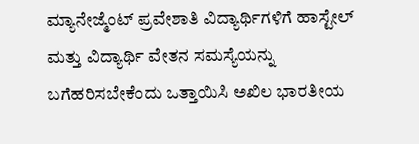ಮ್ಯಾನೇಜ್ಮೆಂಟ್ ಪ್ರವೇಶಾತಿ ವಿದ್ಯಾರ್ಥಿಗಳಿಗೆ ಹಾಸ್ಟೇಲ್ ಮತ್ತು ವಿದ್ಯಾರ್ಥಿ ವೇತನ ಸಮಸ್ಯೆಯನ್ನು ಬಗೆಹರಿಸಬೇಕೆಂದು ಒತ್ತಾಯಿಸಿ ಅಖಿಲ ಭಾರತೀಯ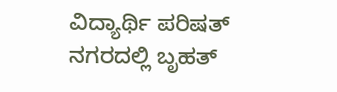ವಿದ್ಯಾರ್ಥಿ ಪರಿಷತ್ ನಗರದಲ್ಲಿ ಬೃಹತ್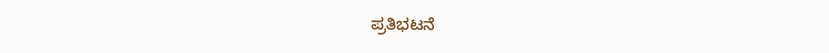ಪ್ರತಿಭಟನೆ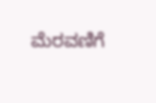ಮೆರವಣಿಗೆ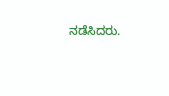ನಡೆಸಿದರು.